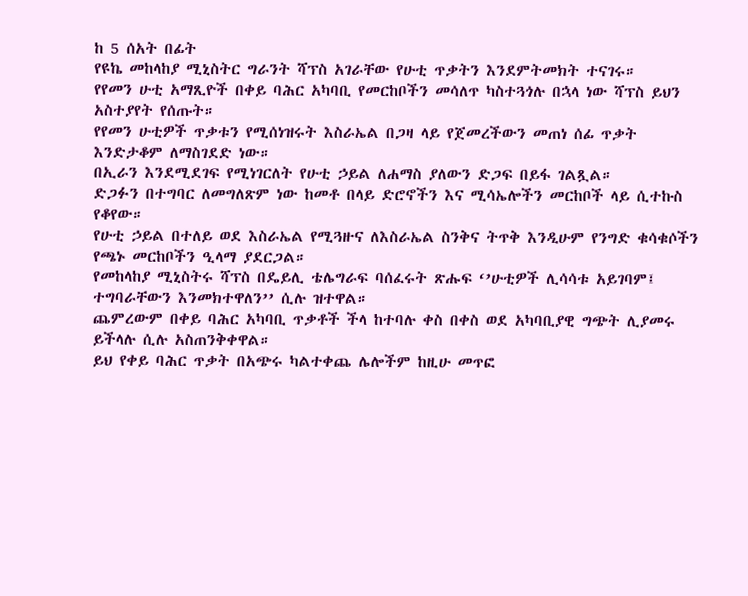ከ 5 ሰአት በፊት
የዩኬ መከላከያ ሚኒስትር ግራንት ሻፕስ አገራቸው የሁቲ ጥቃትን እንደምትመክት ተናገሩ።
የየመን ሁቲ አማጺዮች በቀይ ባሕር አካባቢ የመርከቦችን መሳለጥ ካስተጓጎሉ በኋላ ነው ሻፕስ ይህን አስተያየት የሰጡት።
የየመን ሁቲዎች ጥቃቱን የሚሰነዝሩት እስራኤል በጋዛ ላይ የጀመረችውን መጠነ ሰፊ ጥቃት እንድታቆም ለማስገደድ ነው።
በኢራን እንደሚደገፍ የሚነገርለት የሁቲ ኃይል ለሐማስ ያለውን ድጋፍ በይፋ ገልጿል።
ድጋፉን በተግባር ለመግለጽም ነው ከመቶ በላይ ድሮኖችን እና ሚሳኤሎችን መርከቦች ላይ ሲተኩስ የቆየው።
የሁቲ ኃይል በተለይ ወደ እስራኤል የሚጓዙና ለእስራኤል ስንቅና ትጥቅ እንዲሁም የንግድ ቁሳቁሶችን የጫኑ መርከቦችን ዒላማ ያደርጋል።
የመከላከያ ሚኒስትሩ ሻፕስ በዴይሊ ቴሌግራፍ ባሰፈሩት ጽሑፍ ‘’ሁቲዎች ሊሳሳቱ አይገባም፤ ተግባራቸውን እንመክተዋለን’’ ሲሉ ዝተዋል።
ጨምረውም በቀይ ባሕር አካባቢ ጥቃቶች ችላ ከተባሉ ቀስ በቀስ ወደ አካባቢያዊ ግጭት ሊያመሩ ይችላሉ ሲሉ አስጠንቅቀዋል።
ይህ የቀይ ባሕር ጥቃት በአጭሩ ካልተቀጨ ሌሎችም ከዚሁ መጥፎ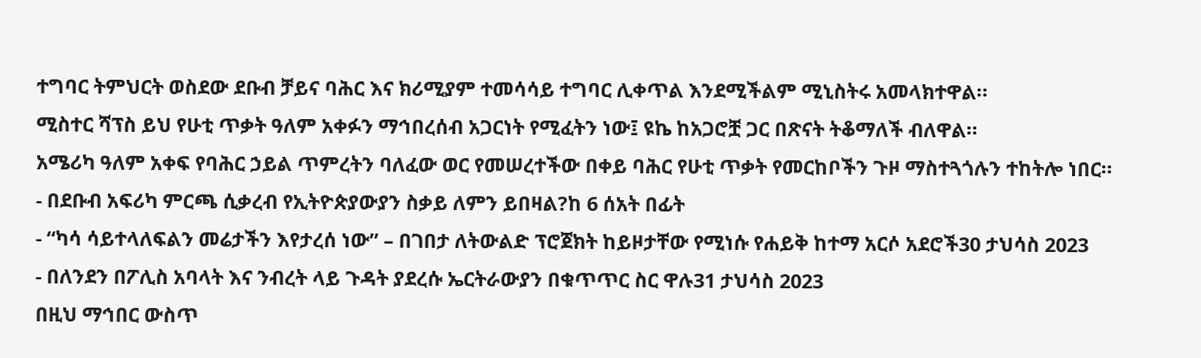ተግባር ትምህርት ወስደው ደቡብ ቻይና ባሕር እና ክሪሚያም ተመሳሳይ ተግባር ሊቀጥል እንደሚችልም ሚኒስትሩ አመላክተዋል።
ሚስተር ሻፕስ ይህ የሁቲ ጥቃት ዓለም አቀፉን ማኅበረሰብ አጋርነት የሚፈትን ነው፤ ዩኬ ከአጋሮቿ ጋር በጽናት ትቆማለች ብለዋል።
አሜሪካ ዓለም አቀፍ የባሕር ኃይል ጥምረትን ባለፈው ወር የመሠረተችው በቀይ ባሕር የሁቲ ጥቃት የመርከቦችን ጉዞ ማስተጓጎሉን ተከትሎ ነበር።
- በደቡብ አፍሪካ ምርጫ ሲቃረብ የኢትዮጵያውያን ስቃይ ለምን ይበዛል?ከ 6 ሰአት በፊት
- “ካሳ ሳይተላለፍልን መሬታችን እየታረሰ ነው” – በገበታ ለትውልድ ፕሮጀክት ከይዞታቸው የሚነሱ የሐይቅ ከተማ አርሶ አደሮች30 ታህሳስ 2023
- በለንደን በፖሊስ አባላት እና ንብረት ላይ ጉዳት ያደረሱ ኤርትራውያን በቁጥጥር ስር ዋሉ31 ታህሳስ 2023
በዚህ ማኅበር ውስጥ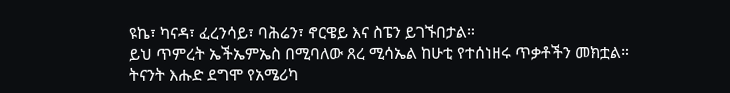ዩኬ፣ ካናዳ፣ ፈረንሳይ፣ ባሕሬን፣ ኖርዌይ እና ስፔን ይገኙበታል።
ይህ ጥምረት ኤችኤምኤስ በሚባለው ጸረ ሚሳኤል ከሁቲ የተሰነዘሩ ጥቃቶችን መክቷል።
ትናንት እሑድ ደግሞ የአሜሪካ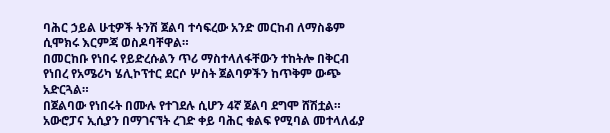ባሕር ኃይል ሁቲዎች ትንሽ ጀልባ ተሳፍረው አንድ መርከብ ለማስቆም ሲሞክሩ እርምጃ ወስዶባቸዋል።
በመርከቡ የነበሩ የይድረሱልን ጥሪ ማስተላለፋቸውን ተከትሎ በቅርብ የነበረ የአሜሪካ ሄሊኮፕተር ደርሶ ሦስት ጀልባዎችን ከጥቅም ውጭ አድርጓል።
በጀልባው የነበሩት በሙሉ የተገደሉ ሲሆን 4ኛ ጀልባ ደግሞ ሸሽቷል።
አውሮፓና ኢሲያን በማገናኘት ረገድ ቀይ ባሕር ቁልፍ የሚባል መተላለፊያ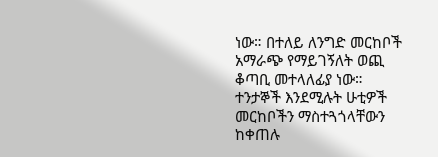ነው። በተለይ ለንግድ መርከቦች አማራጭ የማይገኝለት ወጪ ቆጣቢ መተላለፊያ ነው።
ተንታኞች እንደሚሉት ሁቲዎች መርከቦችን ማስተጓጎላቸውን ከቀጠሉ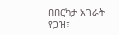በበርካታ አገራት የጋዝ፣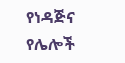የነዳጅና የሌሎች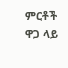ምርቶች ዋጋ ላይ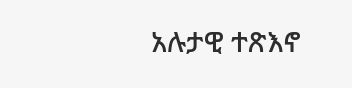አሉታዊ ተጽእኖ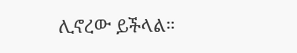ሊኖረው ይችላል።